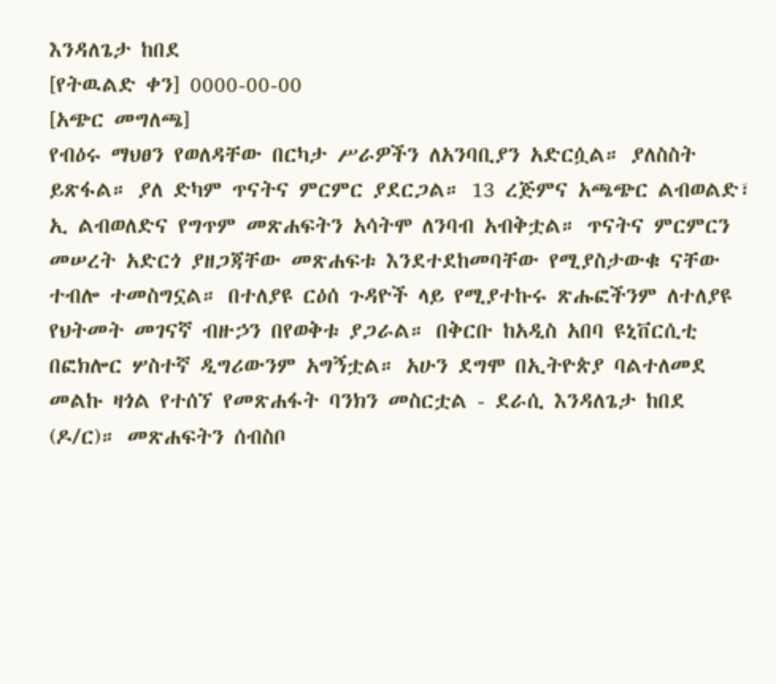እንዳለጌታ ከበደ
[የትዉልድ ቀን] 0000-00-00
[አጭር መግለጫ]
የብዕሩ ማህፀን የወለዳቸው በርካታ ሥራዎችን ለአንባቢያን አድርሷል። ያለስስት ይጽፋል። ያለ ድካም ጥናትና ምርምር ያደርጋል። 13 ረጅምና አጫጭር ልብወልድ፣ ኢ ልብወለድና የግጥም መጽሐፍትን አሳትሞ ለንባብ አብቅቷል። ጥናትና ምርምርን መሠረት አድርጎ ያዘጋጃቸው መጽሐፍቱ እንደተደከመባቸው የሚያስታውቁ ናቸው ተብሎ ተመስግኗል። በተለያዩ ርዕሰ ጉዳዮች ላይ የሚያተኩሩ ጽሑፎችንም ለተለያዩ የህትመት መገናኛ ብዙኃን በየወቅቱ ያጋራል። በቅርቡ ከአዲስ አበባ ዩኒቨርሲቲ በፎክሎር ሦስተኛ ዲግሪውንም አግኝቷል። አሁን ደግሞ በኢትዮጵያ ባልተለመደ መልኩ ዛጎል የተሰኘ የመጽሐፋት ባንክን መስርቷል - ደራሲ እንዳለጌታ ከበደ (ዶ/ር)። መጽሐፍትን ሰብስቦ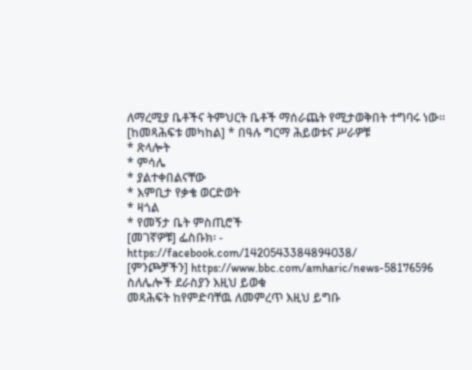ለማረሚያ ቤቶችና ትምህርት ቤቶች ማሰራጨት የሚታወቅበት ተግባሩ ነው።
[ከመጻሕፍቱ መካከል] * በዓሉ ግርማ ሕይወቱና ሥራዎቹ
* ጽላሎት
* ምሳሌ
* ያልተቀበልናቸው
* እምቢታ የቃቄ ወርድወት
* ዛጎል
* የመኝታ ቤት ምስጢሮች
[መገኛዎቹ] ፌስቡክ፡ - https://facebook.com/1420543384894038/
[ምንጮቻችን] https://www.bbc.com/amharic/news-58176596
ስለሌሎች ደራስያን እዚህ ይወቁ
መጻሕፍት ከየምድባቸዉ ለመምረጥ እዚህ ይግቡ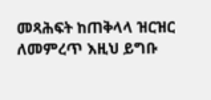መጻሕፍት ከጠቅላላ ዝርዝር ለመምረጥ እዚህ ይግቡ